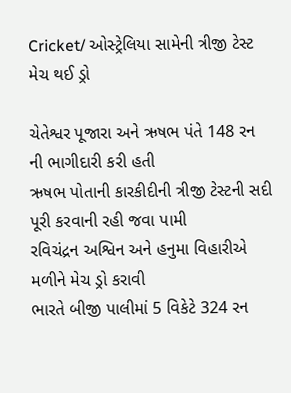Cricket/ ઓસ્ટ્રેલિયા સામેની ત્રીજી ટેસ્ટ મેચ થઈ ડ્રો

ચેતેશ્વર પૂજારા અને ઋષભ પંતે 148 રન ની ભાગીદારી કરી હતી
ઋષભ પોતાની કારકીદીની ત્રીજી ટેસ્ટની સદી પૂરી કરવાની રહી જવા પામી
રવિચંદ્રન અશ્વિન અને હનુમા વિહારીએ મળીને મેચ ડ્રો કરાવી
ભારતે બીજી પાલીમાં 5 વિકેટે 324 રન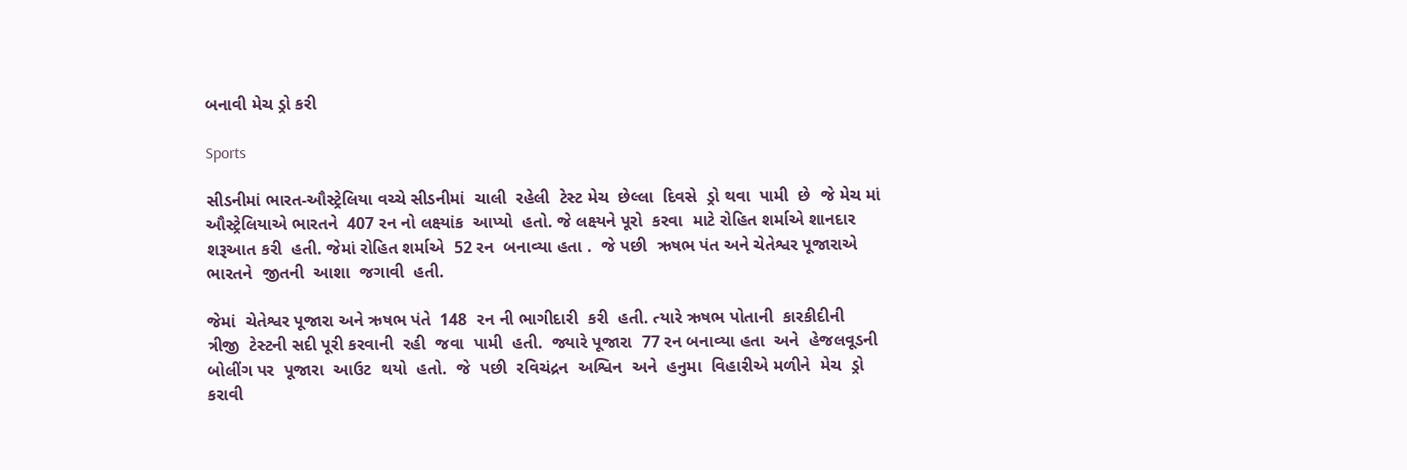બનાવી મેચ ડ્રો કરી

Sports

સીડનીમાં ભારત-ઔસ્ટ્રેલિયા વચ્ચે સીડનીમાં  ચાલી  રહેલી  ટેસ્ટ મેચ  છેલ્લા  દિવસે  ડ્રો થવા  પામી  છે  જે મેચ માં ઔસ્ટ્રેલિયાએ ભારતને  407 રન નો લક્ષ્યાંક  આપ્યો  હતો. જે લક્ષ્યને પૂરો  કરવા  માટે રોહિત શર્માએ શાનદાર  શરૂઆત કરી  હતી. જેમાં રોહિત શર્માએ  52 રન  બનાવ્યા હતા .  જે પછી  ઋષભ પંત અને ચેતેશ્વર પૂજારાએ ભારતને  જીતની  આશા  જગાવી  હતી.

જેમાં  ચેતેશ્વર પૂજારા અને ઋષભ પંતે  148  રન ની ભાગીદારી  કરી  હતી. ત્યારે ઋષભ પોતાની  કારકીદીની  ત્રીજી  ટેસ્ટની સદી પૂરી કરવાની  રહી  જવા  પામી  હતી.  જ્યારે પૂજારા  77 રન બનાવ્યા હતા  અને  હેજલવૂડની  બોલીંગ પર  પૂજારા  આઉટ  થયો  હતો.  જે  પછી  રવિચંદ્રન  અશ્વિન  અને  હનુમા  વિહારીએ મળીને  મેચ  ડ્રો  કરાવી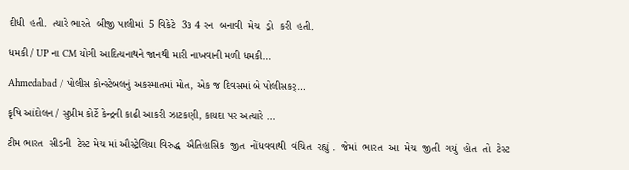દીધી  હતી.  ત્યારે ભારતે  બીજી પાલીમાં  5 વિકેટે  3૩ 4 રન  બનાવી  મેચ  ડ્રો  કરી  હતી.

ધમકી / UP ના CM યોગી આદિત્યનાથને જાનથી મારી નાખવાની મળી ધમકી…

Ahmedabad / પોલીસ કોન્સ્ટેબલનું અકસ્માતમાં મોત, એક જ દિવસમાં બે પોલીસકર્…

કૃષિ આંદોલન / સુપ્રીમ કોર્ટે કેન્દ્રની કાઢી આકરી ઝાટકણી, કાયદા પર અત્યારે …

ટીમ ભારત  સીડની  ટેસ્ટ મેચ માં ઔસ્ટ્રેલિયા વિરુદ્ધ  ઐતિહાસિક  જીત  નોંધવવાથી  વંચિત  રહ્યું .  જેમાં  ભારત  આ  મેચ  જીતી  ગયું  હોત  તો  ટેસ્ટ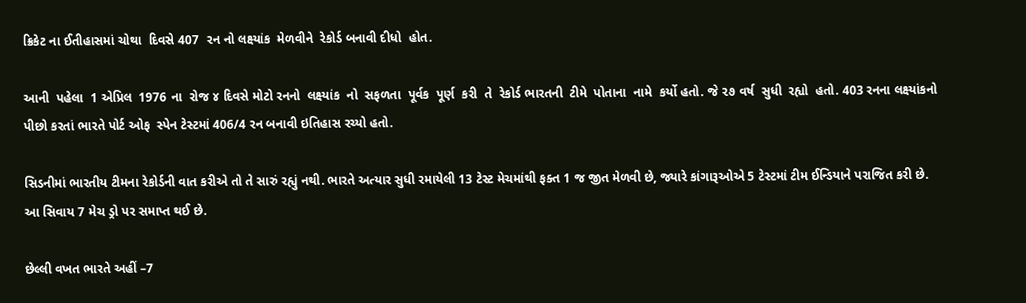ક્રિકેટ ના ઈતીહાસમાં ચોથા  દિવસે 407  રન નો લક્ષ્યાંક  મેળવીને  રેકોર્ડ બનાવી દીધો  હોત.

આની  પહેલા  1 એપ્રિલ  1976 ના  રોજ ૪ દિવસે મોટો રનનો  લક્ષ્યાંક  નો  સફળતા  પૂર્વક  પૂર્ણ  કરી  તે  રેકોર્ડ ભારતની  ટીમે  પોતાના  નામે  કર્યો હતો. જે ૨૭ વર્ષ  સુધી  રહ્યો  હતો. 403 રનના લક્ષ્યાંકનો પીછો કરતાં ભારતે પોર્ટ ઓફ  સ્પેન ટેસ્ટમાં 406/4 રન બનાવી ઇતિહાસ રચ્યો હતો.

સિડનીમાં ભારતીય ટીમના રેકોર્ડની વાત કરીએ તો તે સારું રહ્યું નથી. ભારતે અત્યાર સુધી રમાયેલી 13 ટેસ્ટ મેચમાંથી ફક્ત 1 જ જીત મેળવી છે, જ્યારે કાંગારૂઓએ 5 ટેસ્ટમાં ટીમ ઈન્ડિયાને પરાજિત કરી છે. આ સિવાય 7 મેચ ડ્રો પર સમાપ્ત થઈ છે.

છેલ્લી વખત ભારતે અહીં –7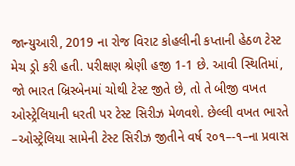જાન્યુઆરી, 2019 ના રોજ વિરાટ કોહલીની કપ્તાની હેઠળ ટેસ્ટ મેચ ડ્રો કરી હતી. પરીક્ષણ શ્રેણી હજી 1-1 છે. આવી સ્થિતિમાં, જો ભારત બ્રિસ્બેનમાં ચોથી ટેસ્ટ જીતે છે, તો તે બીજી વખત ઓસ્ટ્રેલિયાની ધરતી પર ટેસ્ટ સિરીઝ મેળવશે. છેલ્લી વખત ભારતે –ઓસ્ટ્રેલિયા સામેની ટેસ્ટ સિરીઝ જીતીને વર્ષ ૨૦૧–-૧–ના પ્રવાસ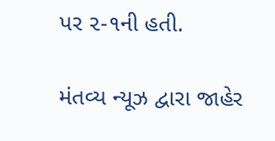પર ૨-૧ની હતી.

મંતવ્ય ન્યૂઝ દ્વારા જાહેર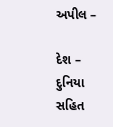અપીલ –

દેશ – દુનિયા સહિત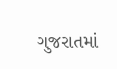ગુજરાતમાં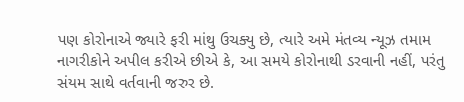પણ કોરોનાએ જ્યારે ફરી માંથુ ઉચક્યુ છે, ત્યારે અમે મંતવ્ય ન્યૂઝ તમામ નાગરીકોને અપીલ કરીએ છીએ કે, આ સમયે કોરોનાથી ડરવાની નહીં, પરંતુ સંયમ સાથે વર્તવાની જરુર છે.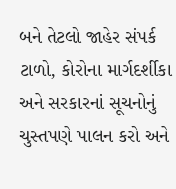બને તેટલો જાહેર સંપર્ક ટાળો, કોરોના માર્ગદર્શીકા અને સરકારનાં સૂચનોનું ચુસ્તપણે પાલન કરો અને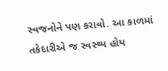સ્વજનોને પણ કરાવો. આ કાળમાં તકેદારીએ જ સ્વસ્થ્ય હોય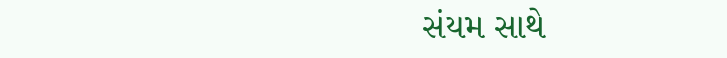સંયમ સાથે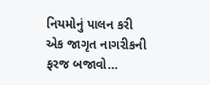નિયમોનું પાલન કરી એક જાગૃત નાગરીકની ફરજ બજાવો…